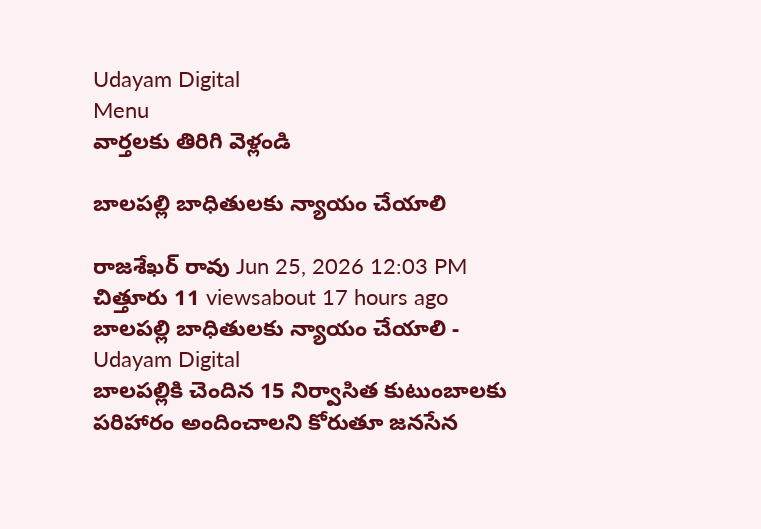Udayam Digital
Menu
వార్తలకు తిరిగి వెళ్లండి

బాలపల్లి బాధితులకు న్యాయం చేయాలి

రాజశేఖర్ రావు Jun 25, 2026 12:03 PM చిత్తూరు 11 viewsabout 17 hours ago
బాలపల్లి బాధితులకు న్యాయం చేయాలి - Udayam Digital
బాలపల్లికి చెందిన 15 నిర్వాసిత కుటుంబాలకు పరిహారం అందించాలని కోరుతూ జనసేన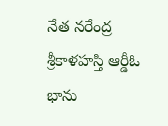నేత నరేంద్ర శ్రీకాళహస్తి ఆర్డీఓ భాను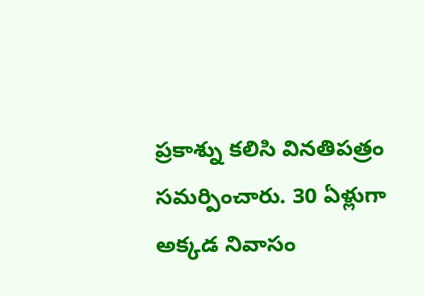ప్రకాశ్ను కలిసి వినతిపత్రం సమర్పించారు. 30 ఏళ్లుగా అక్కడ నివాసం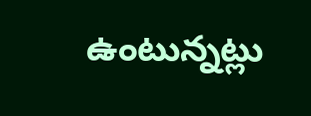ఉంటున్నట్లు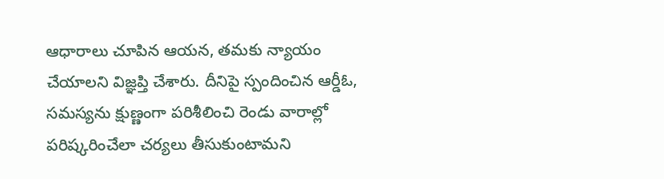ఆధారాలు చూపిన ఆయన, తమకు న్యాయం చేయాలని విజ్ఞప్తి చేశారు. దీనిపై స్పందించిన ఆర్డీఓ, సమస్యను క్షుణ్ణంగా పరిశీలించి రెండు వారాల్లో పరిష్కరించేలా చర్యలు తీసుకుంటామని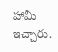హామీ ఇచ్చారు.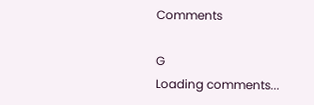Comments

G
Loading comments...